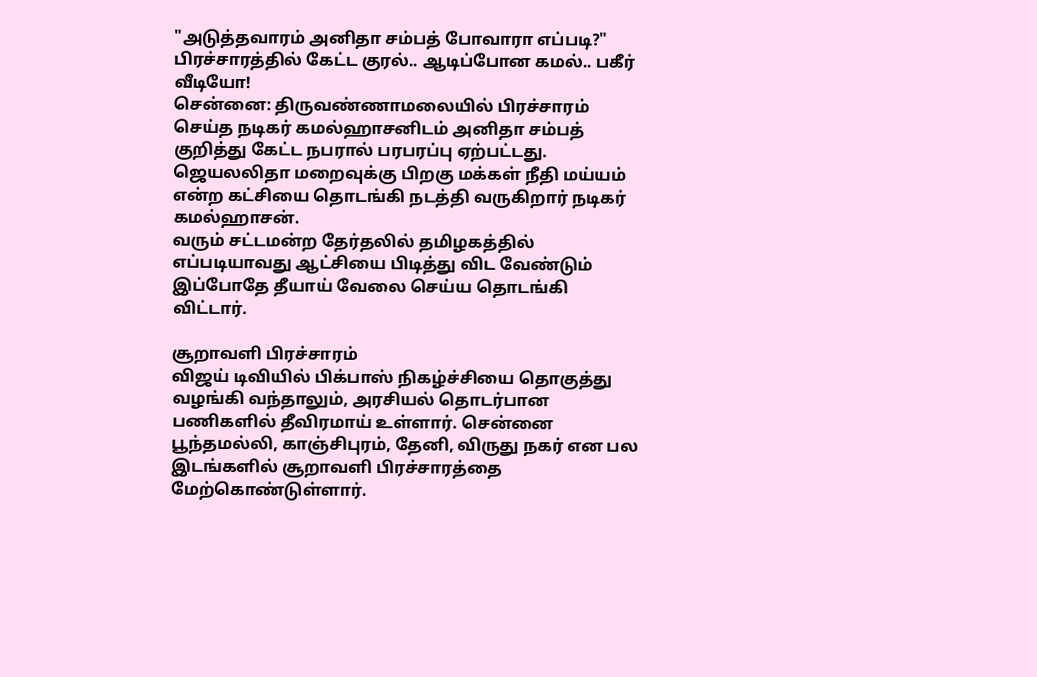"அடுத்தவாரம் அனிதா சம்பத் போவாரா எப்படி?" பிரச்சாரத்தில் கேட்ட குரல்.. ஆடிப்போன கமல்.. பகீர் வீடியோ!
சென்னை: திருவண்ணாமலையில் பிரச்சாரம் செய்த நடிகர் கமல்ஹாசனிடம் அனிதா சம்பத் குறித்து கேட்ட நபரால் பரபரப்பு ஏற்பட்டது.
ஜெயலலிதா மறைவுக்கு பிறகு மக்கள் நீதி மய்யம் என்ற கட்சியை தொடங்கி நடத்தி வருகிறார் நடிகர் கமல்ஹாசன்.
வரும் சட்டமன்ற தேர்தலில் தமிழகத்தில் எப்படியாவது ஆட்சியை பிடித்து விட வேண்டும் இப்போதே தீயாய் வேலை செய்ய தொடங்கி விட்டார்.

சூறாவளி பிரச்சாரம்
விஜய் டிவியில் பிக்பாஸ் நிகழ்ச்சியை தொகுத்து வழங்கி வந்தாலும், அரசியல் தொடர்பான பணிகளில் தீவிரமாய் உள்ளார். சென்னை பூந்தமல்லி, காஞ்சிபுரம், தேனி, விருது நகர் என பல இடங்களில் சூறாவளி பிரச்சாரத்தை மேற்கொண்டுள்ளார்.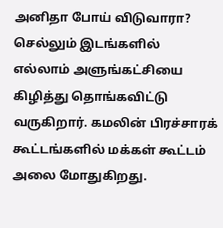அனிதா போய் விடுவாரா?
செல்லும் இடங்களில் எல்லாம் அளுங்கட்சியை கிழித்து தொங்கவிட்டு வருகிறார். கமலின் பிரச்சாரக் கூட்டங்களில் மக்கள் கூட்டம் அலை மோதுகிறது.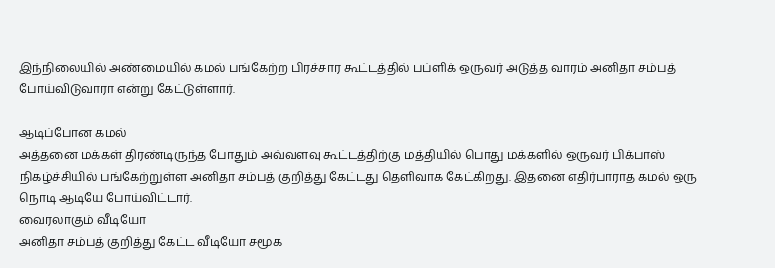இந்நிலையில் அண்மையில் கமல் பங்கேற்ற பிரச்சார கூட்டத்தில் பப்ளிக் ஒருவர் அடுத்த வாரம் அனிதா சம்பத் போய்விடுவாரா என்று கேட்டுள்ளார்.

ஆடிப்போன கமல்
அத்தனை மக்கள் திரண்டிருந்த போதும் அவ்வளவு கூட்டத்திற்கு மத்தியில் பொது மக்களில் ஒருவர் பிக்பாஸ் நிகழ்ச்சியில் பங்கேற்றுள்ள அனிதா சம்பத் குறித்து கேட்டது தெளிவாக கேட்கிறது. இதனை எதிர்பாராத கமல் ஒரு நொடி ஆடியே போய்விட்டார்.
வைரலாகும் வீடியோ
அனிதா சம்பத் குறித்து கேட்ட வீடியோ சமூக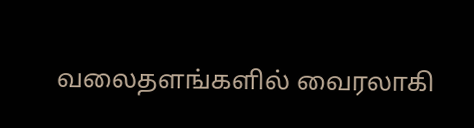வலைதளங்களில் வைரலாகி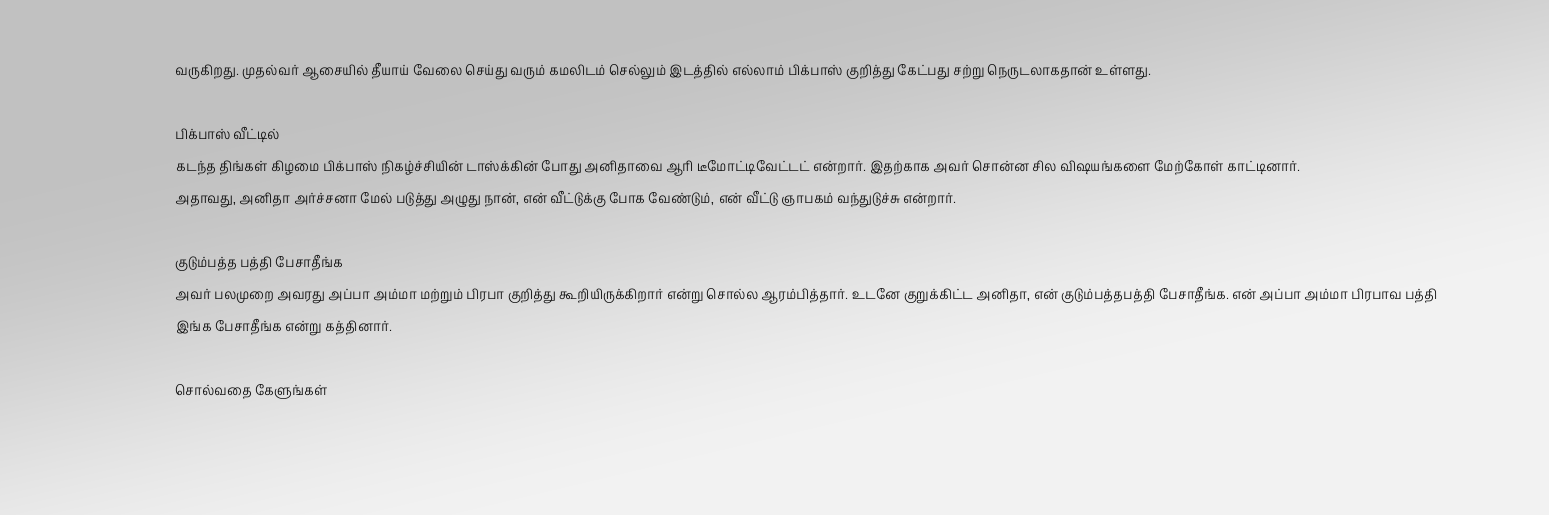வருகிறது. முதல்வர் ஆசையில் தீயாய் வேலை செய்து வரும் கமலிடம் செல்லும் இடத்தில் எல்லாம் பிக்பாஸ் குறித்து கேட்பது சற்று நெருடலாகதான் உள்ளது.

பிக்பாஸ் வீட்டில்
கடந்த திங்கள் கிழமை பிக்பாஸ் நிகழ்ச்சியின் டாஸ்க்கின் போது அனிதாவை ஆரி டீமோட்டிவேட்டட் என்றார். இதற்காக அவர் சொன்ன சில விஷயங்களை மேற்கோள் காட்டினார்.
அதாவது, அனிதா அர்ச்சனா மேல் படுத்து அழுது நான், என் வீட்டுக்கு போக வேண்டும், என் வீட்டு ஞாபகம் வந்துடுச்சு என்றார்.

குடும்பத்த பத்தி பேசாதீங்க
அவர் பலமுறை அவரது அப்பா அம்மா மற்றும் பிரபா குறித்து கூறியிருக்கிறார் என்று சொல்ல ஆரம்பித்தார். உடனே குறுக்கிட்ட அனிதா, என் குடும்பத்தபத்தி பேசாதீங்க. என் அப்பா அம்மா பிரபாவ பத்தி இங்க பேசாதீங்க என்று கத்தினார்.

சொல்வதை கேளுங்கள்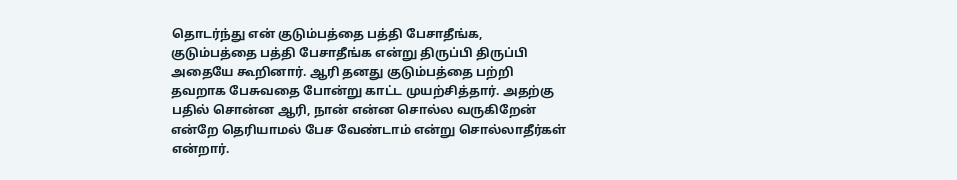தொடர்ந்து என் குடும்பத்தை பத்தி பேசாதீங்க, குடும்பத்தை பத்தி பேசாதீங்க என்று திருப்பி திருப்பி அதையே கூறினார். ஆரி தனது குடும்பத்தை பற்றி தவறாக பேசுவதை போன்று காட்ட முயற்சித்தார். அதற்கு பதில் சொன்ன ஆரி, நான் என்ன சொல்ல வருகிறேன் என்றே தெரியாமல் பேச வேண்டாம் என்று சொல்லாதீர்கள் என்றார்.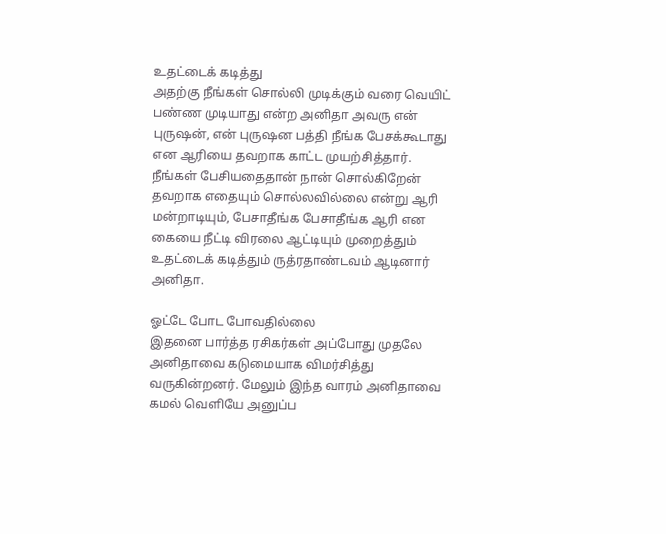உதட்டைக் கடித்து
அதற்கு நீங்கள் சொல்லி முடிக்கும் வரை வெயிட் பண்ண முடியாது என்ற அனிதா அவரு என் புருஷன், என் புருஷன பத்தி நீங்க பேசக்கூடாது என ஆரியை தவறாக காட்ட முயற்சித்தார். நீங்கள் பேசியதைதான் நான் சொல்கிறேன் தவறாக எதையும் சொல்லவில்லை என்று ஆரி மன்றாடியும், பேசாதீங்க பேசாதீங்க ஆரி என கையை நீட்டி விரலை ஆட்டியும் முறைத்தும் உதட்டைக் கடித்தும் ருத்ரதாண்டவம் ஆடினார் அனிதா.

ஓட்டே போட போவதில்லை
இதனை பார்த்த ரசிகர்கள் அப்போது முதலே அனிதாவை கடுமையாக விமர்சித்து வருகின்றனர். மேலும் இந்த வாரம் அனிதாவை கமல் வெளியே அனுப்ப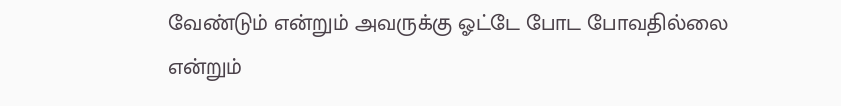வேண்டும் என்றும் அவருக்கு ஓட்டே போட போவதில்லை என்றும்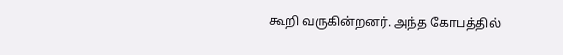கூறி வருகின்றனர். அந்த கோபத்தில்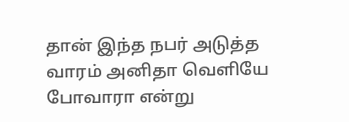தான் இந்த நபர் அடுத்த வாரம் அனிதா வெளியே போவாரா என்று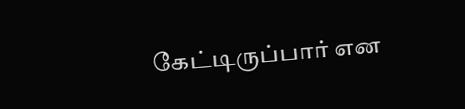கேட்டிருப்பார் என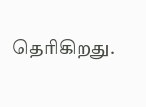தெரிகிறது.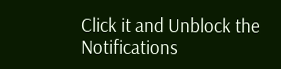Click it and Unblock the Notifications